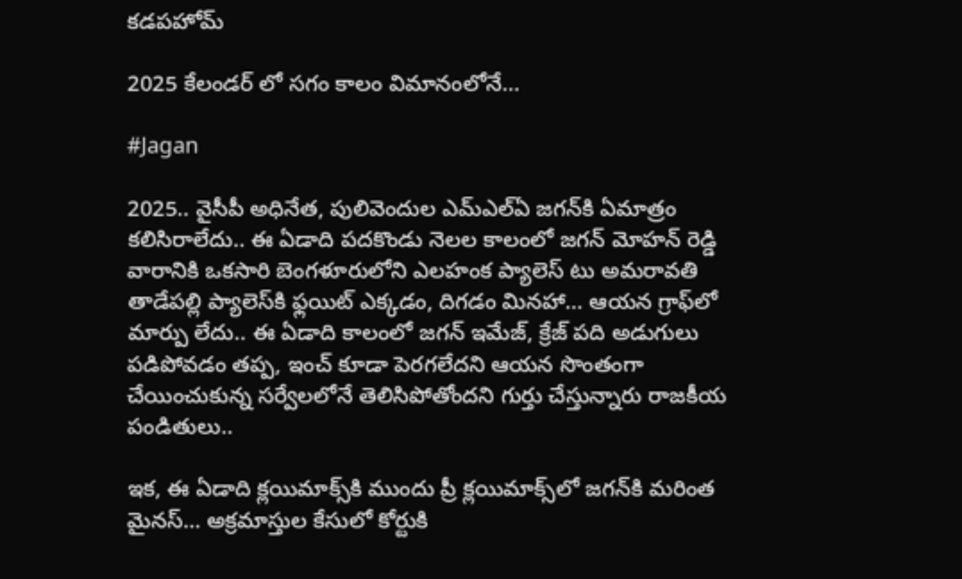కడపహోమ్

2025 కేలండర్‌ లో సగం కాలం విమానంలోనే…

#Jagan

2025.. వైసీపీ అధినేత, పులివెందుల ఎమ్‌ఎల్‌ఏ జగన్‌కి ఏమాత్రం కలిసిరాలేదు.. ఈ ఏడాది పదకొండు నెలల కాలంలో జగన్‌ మోహన్‌ రెడ్డి వారానికి ఒకసారి బెంగళూరులోని ఎలహంక ప్యాలెస్‌ టు అమరావతి తాడేపల్లి ప్యాలెస్‌కి ఫ్లయిట్‌ ఎక్కడం, దిగడం మినహా… ఆయన గ్రాఫ్‌లో మార్పు లేదు.. ఈ ఏడాది కాలంలో జగన్ ఇమేజ్‌, క్రేజ్‌ పది అడుగులు పడిపోవడం తప్ప, ఇంచ్‌ కూడా పెరగలేదని ఆయన సొంతంగా చేయించుకున్న సర్వేలలోనే తెలిసిపోతోందని గుర్తు చేస్తున్నారు రాజకీయ పండితులు..

ఇక, ఈ ఏడాది క్లయిమాక్స్‌కి ముందు ప్రీ క్లయిమాక్స్‌లో జగన్‌కి మరింత మైనస్‌… అక్రమాస్తుల కేసులో కోర్టుకి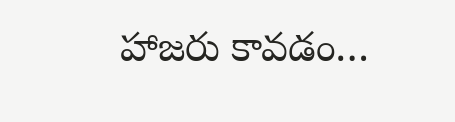హాజరు కావడం…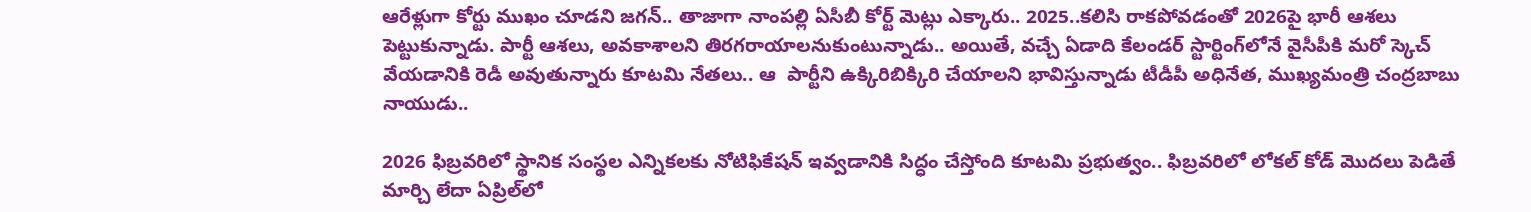ఆరేళ్లుగా కోర్టు ముఖం చూడని జగన్‌.. తాజాగా నాంపల్లి ఏసీబీ కోర్ట్‌ మెట్లు ఎక్కారు.. 2025..కలిసి రాకపోవడంతో 2026పై భారీ ఆశలు పెట్టుకున్నాడు. పార్టీ ఆశలు, అవకాశాలని తిరగరాయాలనుకుంటున్నాడు.. అయితే, వచ్చే ఏడాది కేలండర్‌ స్టార్టింగ్‌లోనే వైసీపీకి మరో స్కెచ్‌ వేయడానికి రెడీ అవుతున్నారు కూటమి నేతలు.. ఆ  పార్టీని ఉక్కిరిబిక్కిరి చేయాలని భావిస్తున్నాడు టీడీపీ అధినేత, ముఖ్యమంత్రి చంద్రబాబు నాయుడు..

2026 ఫిబ్రవరిలో స్థానిక సంస్థల ఎన్నికలకు నోటిఫికేషన్‌ ఇవ్వడానికి సిద్ధం చేస్తోంది కూటమి ప్రభుత్వం.. ఫిబ్రవరిలో లోకల్‌ కోడ్‌ మొదలు పెడితే మార్చి లేదా ఏప్రిల్‌లో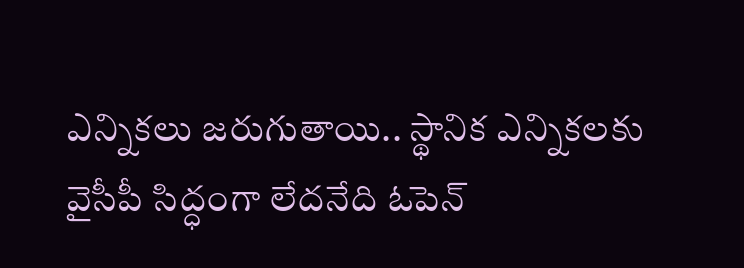ఎన్నికలు జరుగుతాయి.. స్థానిక ఎన్నికలకు వైసీపీ సిద్ధంగా లేదనేది ఓపెన్‌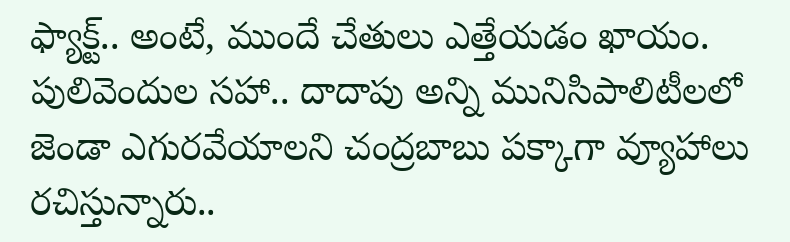ఫ్యాక్ట్‌.. అంటే, ముందే చేతులు ఎత్తేయడం ఖాయం. పులివెందుల సహా.. దాదాపు అన్ని మునిసిపాలిటీలలో జెండా ఎగురవేయాలని చంద్రబాబు పక్కాగా వ్యూహాలు రచిస్తున్నారు..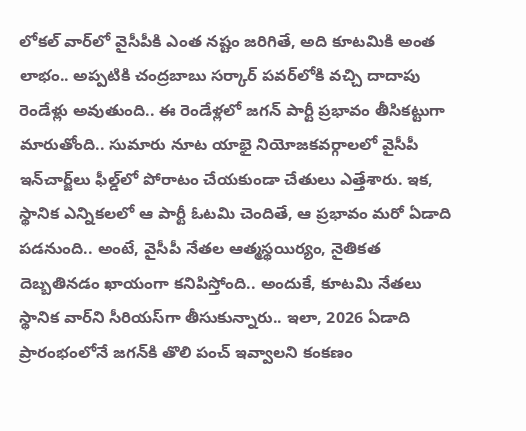లోకల్‌ వార్‌లో వైసీపీకి ఎంత నష్టం జరిగితే, అది కూటమికి అంత లాభం.. అప్పటికి చంద్రబాబు సర్కార్‌ పవర్‌లోకి వచ్చి దాదాపు రెండేళ్లు అవుతుంది.. ఈ రెండేళ్లలో జగన్‌ పార్టీ ప్రభావం తీసికట్టుగా మారుతోంది.. సుమారు నూట యాభై నియోజకవర్గాలలో వైసీపీ ఇన్‌చార్జ్‌లు ఫీల్డ్‌లో పోరాటం చేయకుండా చేతులు ఎత్తేశారు. ఇక, స్థానిక ఎన్నికలలో ఆ పార్టీ ఓటమి చెందితే, ఆ ప్రభావం మరో ఏడాది పడనుంది.. అంటే, వైసీపీ నేతల ఆత్మస్థయిర్యం, నైతికత దెబ్బతినడం ఖాయంగా కనిపిస్తోంది.. అందుకే, కూటమి నేతలు స్థానిక వార్‌ని సీరియస్‌గా తీసుకున్నారు.. ఇలా, 2026 ఏడాది ప్రారంభంలోనే జగన్‌కి తొలి పంచ్‌ ఇవ్వాలని కంకణం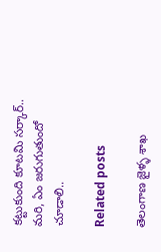కట్టుకుంది కూటమి సర్కార్‌.. మరి, ఏం జరుగుతుందో చూడాలి..

Related posts

తెలంగాణ జైళ్ళ శాఖ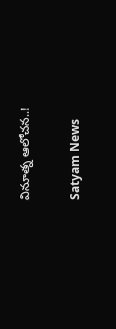వినూత్న ఆలోచన..!

Satyam News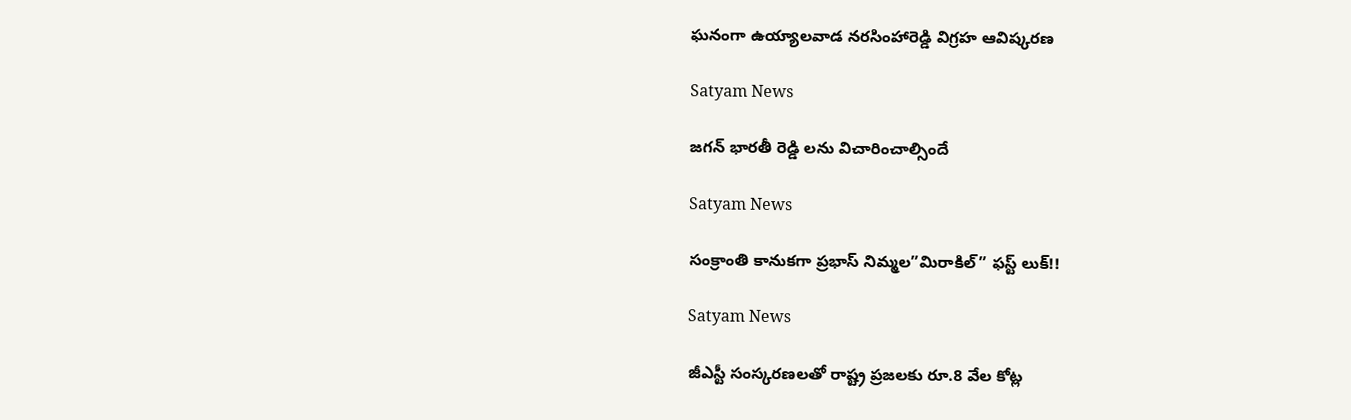ఘనంగా ఉయ్యాలవాడ నరసింహారెడ్డి విగ్రహ ఆవిష్కరణ

Satyam News

జగన్ భారతీ రెడ్డి లను విచారించాల్సిందే

Satyam News

సంక్రాంతి కానుకగా ప్రభాస్ నిమ్మల”మిరాకిల్” ఫస్ట్ లుక్!!

Satyam News

జీఎస్టీ సంస్కరణలతో రాష్ట్ర ప్రజలకు రూ.8 వేల కోట్ల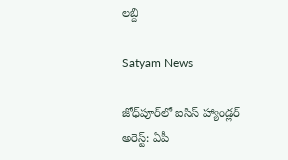లబ్ది

Satyam News

జోధ్‌పూర్‌లో ఐసిస్ హ్యాండ్లర్ అరెస్ట్: ఏపీ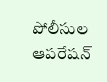పోలీసుల ఆపరేషన్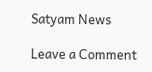Satyam News

Leave a Comment